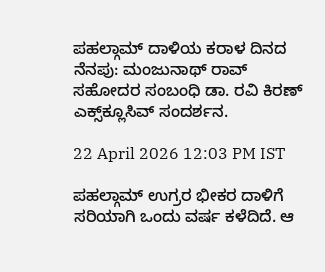ಪಹಲ್ಗಾಮ್ ದಾಳಿಯ ಕರಾಳ ದಿನದ ನೆನಪು: ಮಂಜುನಾಥ್ ರಾವ್ ಸಹೋದರ ಸಂಬಂಧಿ ಡಾ. ರವಿ ಕಿರಣ್ ಎಕ್ಸ್‌ಕ್ಲೂಸಿವ್ ಸಂದರ್ಶನ.

22 April 2026 12:03 PM IST

ಪಹಲ್ಗಾಮ್ ಉಗ್ರರ ಭೀಕರ ದಾಳಿಗೆ ಸರಿಯಾಗಿ ಒಂದು ವರ್ಷ ಕಳೆದಿದೆ. ಆ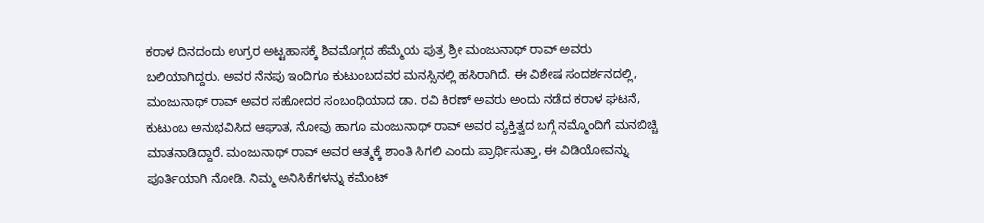ಕರಾಳ ದಿನದಂದು ಉಗ್ರರ ಅಟ್ಟಹಾಸಕ್ಕೆ ಶಿವಮೊಗ್ಗದ ಹೆಮ್ಮೆಯ ಪುತ್ರ ಶ್ರೀ ಮಂಜುನಾಥ್ ರಾವ್ ಅವರು ಬಲಿಯಾಗಿದ್ದರು. ಅವರ ನೆನಪು ಇಂದಿಗೂ ಕುಟುಂಬದವರ ಮನಸ್ಸಿನಲ್ಲಿ ಹಸಿರಾಗಿದೆ. ಈ ವಿಶೇಷ ಸಂದರ್ಶನದಲ್ಲಿ, ಮಂಜುನಾಥ್ ರಾವ್ ಅವರ ಸಹೋದರ ಸಂಬಂಧಿಯಾದ ಡಾ. ರವಿ ಕಿರಣ್ ಅವರು ಅಂದು ನಡೆದ ಕರಾಳ ಘಟನೆ, ಕುಟುಂಬ ಅನುಭವಿಸಿದ ಆಘಾತ, ನೋವು ಹಾಗೂ ಮಂಜುನಾಥ್ ರಾವ್ ಅವರ ವ್ಯಕ್ತಿತ್ವದ ಬಗ್ಗೆ ನಮ್ಮೊಂದಿಗೆ ಮನಬಿಚ್ಚಿ ಮಾತನಾಡಿದ್ದಾರೆ. ಮಂಜುನಾಥ್ ರಾವ್ ಅವರ ಆತ್ಮಕ್ಕೆ ಶಾಂತಿ ಸಿಗಲಿ ಎಂದು ಪ್ರಾರ್ಥಿಸುತ್ತಾ, ಈ ವಿಡಿಯೋವನ್ನು ಪೂರ್ತಿಯಾಗಿ ನೋಡಿ. ನಿಮ್ಮ ಅನಿಸಿಕೆಗಳನ್ನು ಕಮೆಂಟ್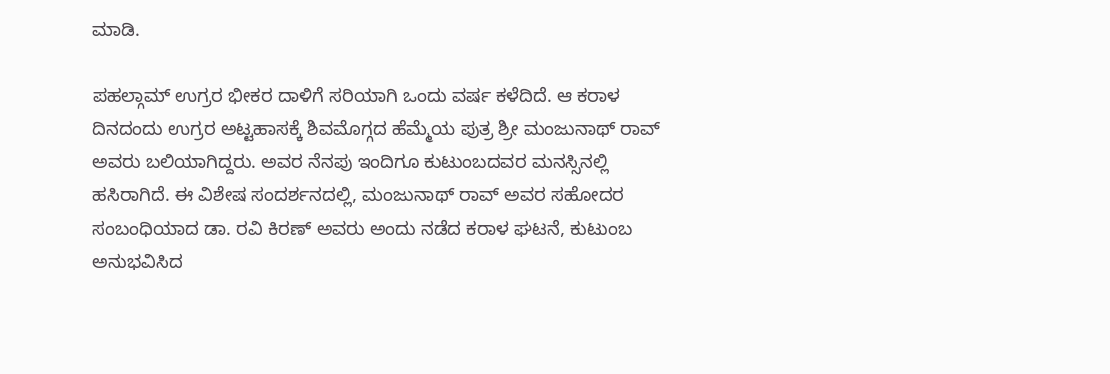ಮಾಡಿ.

ಪಹಲ್ಗಾಮ್ ಉಗ್ರರ ಭೀಕರ ದಾಳಿಗೆ ಸರಿಯಾಗಿ ಒಂದು ವರ್ಷ ಕಳೆದಿದೆ. ಆ ಕರಾಳ ದಿನದಂದು ಉಗ್ರರ ಅಟ್ಟಹಾಸಕ್ಕೆ ಶಿವಮೊಗ್ಗದ ಹೆಮ್ಮೆಯ ಪುತ್ರ ಶ್ರೀ ಮಂಜುನಾಥ್ ರಾವ್ ಅವರು ಬಲಿಯಾಗಿದ್ದರು. ಅವರ ನೆನಪು ಇಂದಿಗೂ ಕುಟುಂಬದವರ ಮನಸ್ಸಿನಲ್ಲಿ ಹಸಿರಾಗಿದೆ. ಈ ವಿಶೇಷ ಸಂದರ್ಶನದಲ್ಲಿ, ಮಂಜುನಾಥ್ ರಾವ್ ಅವರ ಸಹೋದರ ಸಂಬಂಧಿಯಾದ ಡಾ. ರವಿ ಕಿರಣ್ ಅವರು ಅಂದು ನಡೆದ ಕರಾಳ ಘಟನೆ, ಕುಟುಂಬ ಅನುಭವಿಸಿದ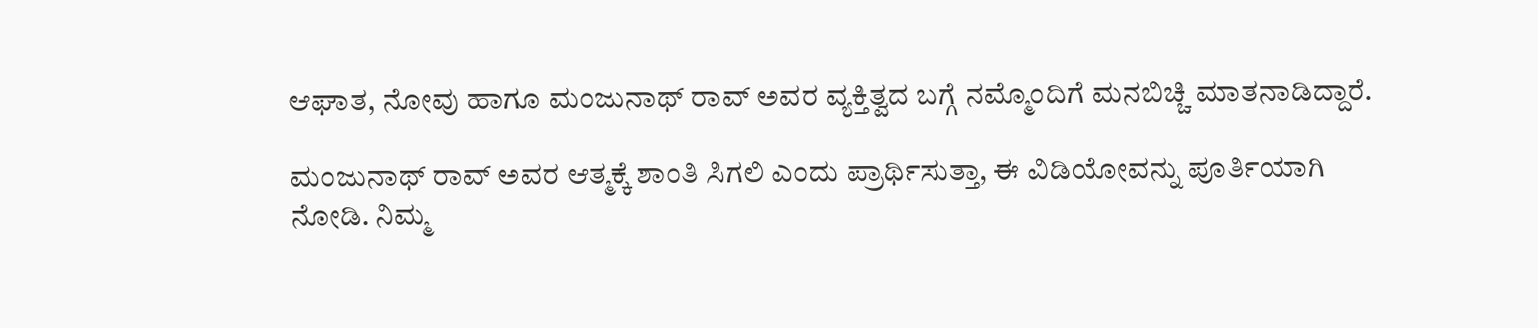ಆಘಾತ, ನೋವು ಹಾಗೂ ಮಂಜುನಾಥ್ ರಾವ್ ಅವರ ವ್ಯಕ್ತಿತ್ವದ ಬಗ್ಗೆ ನಮ್ಮೊಂದಿಗೆ ಮನಬಿಚ್ಚಿ ಮಾತನಾಡಿದ್ದಾರೆ.

ಮಂಜುನಾಥ್ ರಾವ್ ಅವರ ಆತ್ಮಕ್ಕೆ ಶಾಂತಿ ಸಿಗಲಿ ಎಂದು ಪ್ರಾರ್ಥಿಸುತ್ತಾ, ಈ ವಿಡಿಯೋವನ್ನು ಪೂರ್ತಿಯಾಗಿ ನೋಡಿ. ನಿಮ್ಮ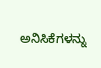ಅನಿಸಿಕೆಗಳನ್ನು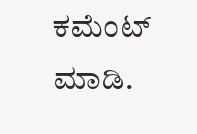ಕಮೆಂಟ್ ಮಾಡಿ.